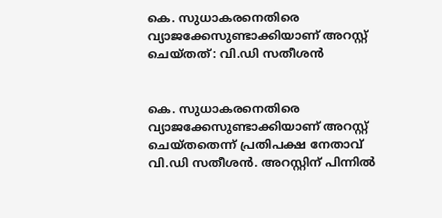കെ. സുധാകരനെതിരെ വ്യാജക്കേസുണ്ടാക്കിയാണ് അറസ്റ്റ് ചെയ്തത്: വി.ഡി സതീശൻ


കെ. സുധാകരനെതിരെ വ്യാജക്കേസുണ്ടാക്കിയാണ് അറസ്റ്റ് ചെയ്തതെന്ന് പ്രതിപക്ഷ നേതാവ് വി.ഡി സതീശന്‍. അറസ്റ്റിന് പിന്നിൽ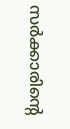സർക്കാരിന്‍റെ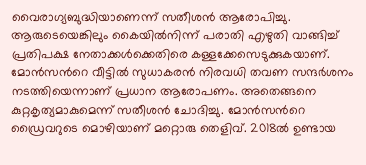വൈരാഗ്യബുദ്ധിയാണെന്ന് സതീശൻ ആരോപിച്ചു. ആരുടെയെങ്കിലും കൈയിൽ‍നിന്ന് പരാതി എഴുതി വാങ്ങിച്ച് പ്രതിപക്ഷ നേതാക്കൾ‍ക്കെതിരെ കള്ളക്കേസെടുക്കുകയാണ്. മോന്‍സന്‍റെ വീട്ടിൽ‍ സുധാകരന്‍ നിരവധി തവണ സന്ദർ‍ശനം നടത്തിയെന്നാണ് പ്രധാന ആരോപണം. അതെങ്ങനെ കുറ്റകൃത്യമാകുമെന്ന് സതീശന്‍ ചോദിച്ചു. മോന്‍സന്‍റെ ഡ്രൈവറുടെ മൊഴിയാണ് മറ്റൊരു തെളിവ്. 2018ൽ‍ ഉണ്ടായ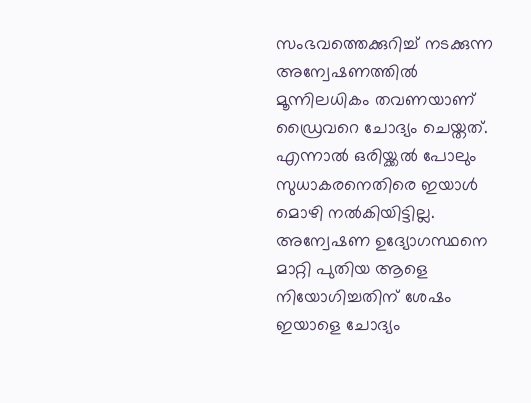സംഭവത്തെക്കുറിച്ച് നടക്കുന്ന അന്വേഷണത്തിൽ‍ മൂന്നിലധികം തവണയാണ് ഡ്രൈവറെ ചോദ്യം ചെയ്തത്. എന്നാൽ‍ ഒരിയ്ക്കൽ‍ പോലും സുധാകരനെതിരെ ഇയാൾ‍ മൊഴി നൽ‍കിയിട്ടില്ല. അന്വേഷണ ഉദ്യോഗസ്ഥനെ മാറ്റി പുതിയ ആളെ നിയോഗിച്ചതിന് ശേഷം ഇയാളെ ചോദ്യം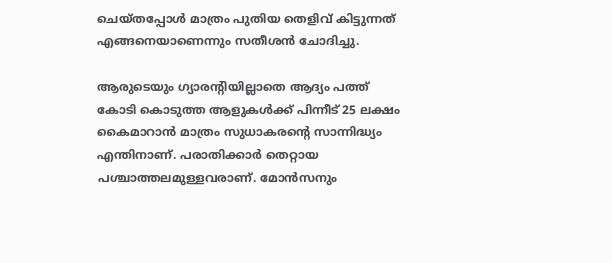ചെയ്തപ്പോൾ‍ മാത്രം പുതിയ തെളിവ് കിട്ടുന്നത് എങ്ങനെയാണെന്നും സതീശന്‍ ചോദിച്ചു.

ആരുടെയും ഗ്യാരന്‍റിയില്ലാതെ ആദ്യം പത്ത് കോടി കൊടുത്ത ആളുകൾ‍ക്ക് പിന്നീട് 25 ലക്ഷം കൈമാറാന്‍ മാത്രം സുധാകരന്‍റെ സാന്നിദ്ധ്യം എന്തിനാണ്. പരാതിക്കാർ‍ തെറ്റായ പശ്ചാത്തലമുള്ളവരാണ്. മോന്‍സനും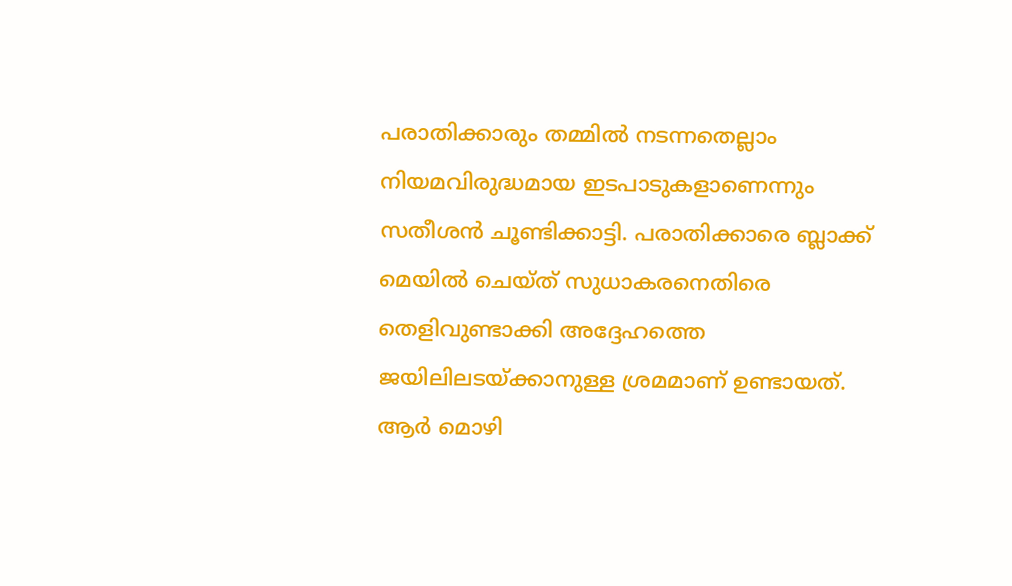പരാതിക്കാരും തമ്മിൽ‍ നടന്നതെല്ലാം നിയമവിരുദ്ധമായ ഇടപാടുകളാണെന്നും സതീശന്‍ ചൂണ്ടിക്കാട്ടി. പരാതിക്കാരെ ബ്ലാക്ക് മെയിൽ‍ ചെയ്ത് സുധാകരനെതിരെ തെളിവുണ്ടാക്കി അദ്ദേഹത്തെ ജയിലിലടയ്ക്കാനുള്ള ശ്രമമാണ് ഉണ്ടായത്. ആർ മൊഴി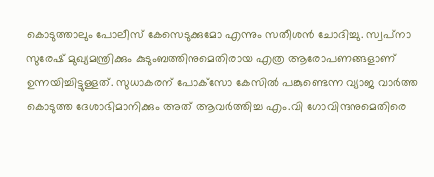കൊടുത്താലും പോലീസ് കേസെടുക്കുമോ എന്നും സതീശന്‍ ചോദിച്ചു. സ്വപ്‌നാ സുരേഷ് മുഖ്യമന്ത്രിക്കും കുടുംബത്തിനുമെതിരായ എത്ര ആരോപണങ്ങളാണ് ഉന്നയിച്ചിട്ടുള്ളത്. സുധാകരന് പോക്‌സോ കേസിൽ‍ പങ്കുണ്ടെന്ന വ്യാജ വാർ‍ത്ത കൊടുത്ത ദേശാഭിമാനിക്കും അത് ആവർ‍ത്തിച്ച എം.വി ഗോവിന്ദനുമെതിരെ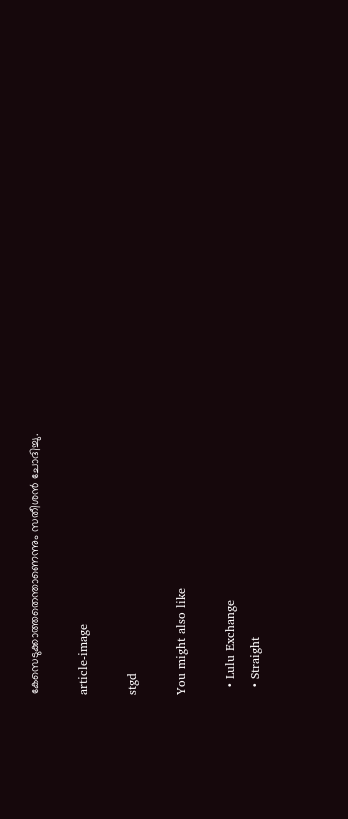കേസെടുക്കാത്തതെന്താണെന്നും സതീശന്‍ ചോദിച്ചു.

article-image

stgd

You might also like

  • Lulu Exchange
  • Straight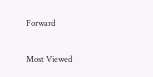Forward

Most Viewed